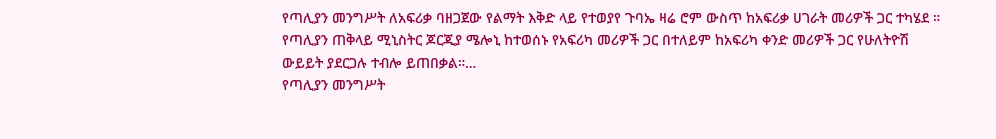የጣሊያን መንግሥት ለአፍሪቃ ባዘጋጀው የልማት እቅድ ላይ የተወያየ ጉባኤ ዛሬ ሮም ውስጥ ከአፍሪቃ ሀገራት መሪዎች ጋር ተካሄደ ። የጣሊያን ጠቅላይ ሚኒስትር ጆርጂያ ሜሎኒ ከተወሰኑ የአፍሪካ መሪዎች ጋር በተለይም ከአፍሪካ ቀንድ መሪዎች ጋር የሁለትዮሽ ውይይት ያደርጋሉ ተብሎ ይጠበቃል።…
የጣሊያን መንግሥት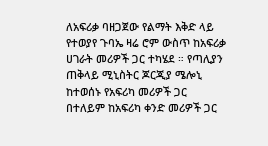ለአፍሪቃ ባዘጋጀው የልማት እቅድ ላይ የተወያየ ጉባኤ ዛሬ ሮም ውስጥ ከአፍሪቃ ሀገራት መሪዎች ጋር ተካሄደ ። የጣሊያን ጠቅላይ ሚኒስትር ጆርጂያ ሜሎኒ ከተወሰኑ የአፍሪካ መሪዎች ጋር በተለይም ከአፍሪካ ቀንድ መሪዎች ጋር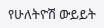የሁለትዮሽ ውይይት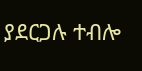ያደርጋሉ ተብሎ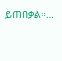ይጠበቃል።…